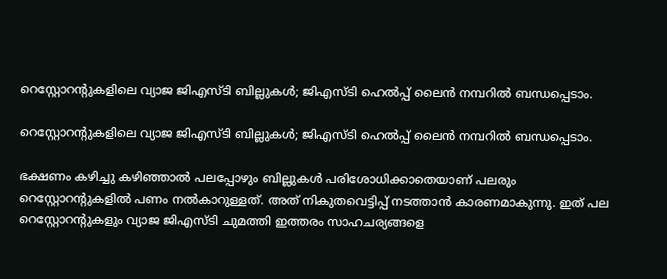റെസ്റ്റോറന്റുകളിലെ വ്യാജ ജിഎസ്ടി ബില്ലുകൾ; ജിഎസ്ടി ഹെല്‍പ്പ് ലൈന്‍ നമ്പറിൽ ബന്ധപ്പെടാം.

റെസ്റ്റോറന്റുകളിലെ വ്യാജ ജിഎസ്ടി ബില്ലുകൾ; ജിഎസ്ടി ഹെല്‍പ്പ് ലൈന്‍ നമ്പറിൽ ബന്ധപ്പെടാം.

ഭക്ഷണം കഴിച്ചു കഴിഞ്ഞാല്‍ പലപ്പോഴും ബില്ലുകള്‍ പരിശോധിക്കാതെയാണ് പലരും റെസ്റ്റോറന്റുകളില്‍ പണം നല്‍കാറുള്ളത്. അത് നികുതവെട്ടിപ്പ് നടത്താൻ കാരണമാകുന്നു. ഇത് പല റെസ്റ്റോറന്റുകളും വ്യാജ ജിഎസ്ടി ചുമത്തി ഇത്തരം സാഹചര്യങ്ങളെ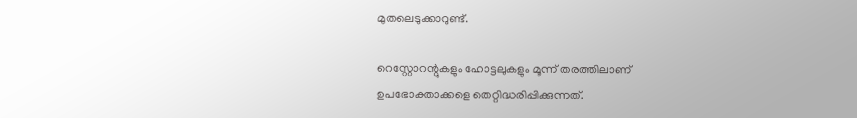മുതലെടുക്കാറുണ്ട്.

റെസ്റ്റോറന്റുകളും ഹോട്ടലുകളും മൂന്ന് തരത്തിലാണ് ഉപഭോക്താക്കളെ തെറ്റിദ്ധരിപ്പിക്കുന്നത്.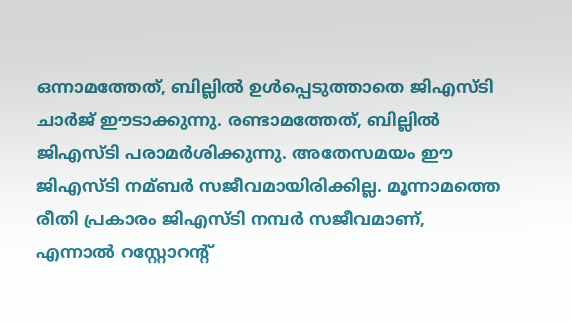ഒന്നാമത്തേത്, ബില്ലില്‍ ഉള്‍പ്പെടുത്താതെ ജിഎസ്ടി ചാര്‍ജ് ഈടാക്കുന്നു. രണ്ടാമത്തേത്, ബില്ലില്‍ ജിഎസ്ടി പരാമര്‍ശിക്കുന്നു. അതേസമയം ഈ ജിഎസ്ടി നമ്ബര്‍ സജീവമായിരിക്കില്ല. മൂന്നാമത്തെ രീതി പ്രകാരം ജിഎസ്ടി നമ്പർ സജീവമാണ്, എന്നാല്‍ റസ്റ്റോറന്റ്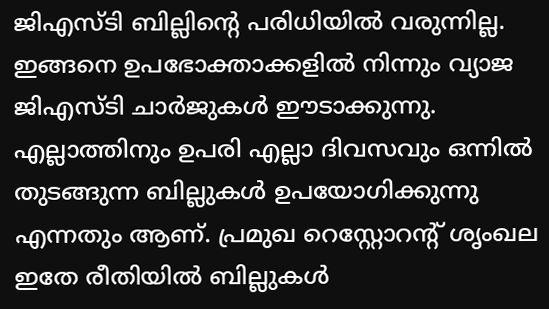ജിഎസ്ടി ബില്ലിന്റെ പരിധിയില്‍ വരുന്നില്ല. ഇങ്ങനെ ഉപഭോക്താക്കളില്‍ നിന്നും വ്യാജ ജിഎസ്ടി ചാര്‍ജുകള്‍ ഈടാക്കുന്നു. എല്ലാത്തിനും ഉപരി എല്ലാ ദിവസവും ഒന്നിൽ തുടങ്ങുന്ന ബില്ലുകൾ ഉപയോഗിക്കുന്നു എന്നതും ആണ്. പ്രമുഖ റെസ്റ്റോറൻ്റ് ശൃംഖല ഇതേ രീതിയിൽ ബില്ലുകൾ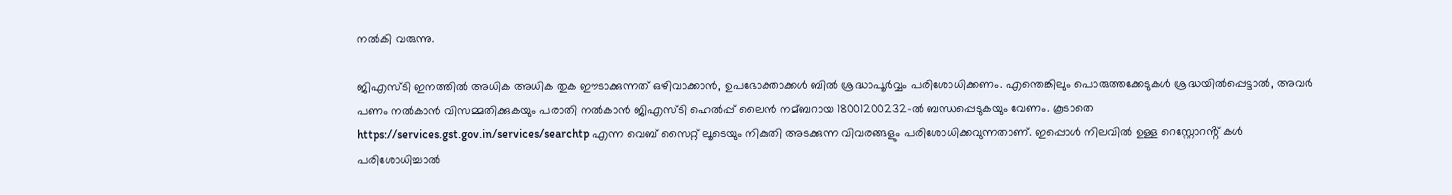നൽകി വരുന്നു.

ജിഎസ്ടി ഇനത്തില്‍ അധിക അധിക തുക ഈടാക്കുന്നത് ഒഴിവാക്കാന്‍, ഉപഭോക്താക്കള്‍ ബില്‍ ശ്രദ്ധാപൂര്‍വ്വം പരിശോധിക്കണം. എന്തെങ്കിലും പൊരുത്തക്കേടുകള്‍ ശ്രദ്ധയില്‍പ്പെട്ടാല്‍, അവര്‍ പണം നല്‍കാന്‍ വിസമ്മതിക്കുകയും പരാതി നല്‍കാന്‍ ജിഎസ്ടി ഹെല്‍പ്പ് ലൈന്‍ നമ്ബറായ 18001200232-ല്‍ ബന്ധപ്പെടുകയും വേണം. കൂടാതെ https://services.gst.gov.in/services/searchtp എന്ന വെബ് സൈറ്റ് ലൂടെയും നികുതി അടക്കുന്ന വിവരങ്ങളും പരിശോധിക്കവുന്നതാണ്. ഇപ്പൊൾ നിലവിൽ ഉള്ള റെസ്റ്റോറൻ്റ് കൾ പരിശോധിച്ചാൽ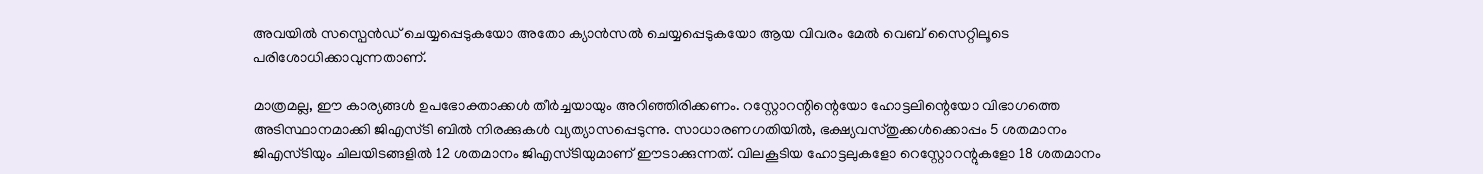അവയിൽ സസ്പെൻഡ് ചെയ്യപ്പെടുകയോ അതോ ക്യാൻസൽ ചെയ്യപ്പെടുകയോ ആയ വിവരം മേൽ വെബ് സൈറ്റിലൂടെ പരിശോധിക്കാവുന്നതാണ്.

മാത്രമല്ല, ഈ കാര്യങ്ങള്‍ ഉപഭോക്താക്കള്‍ തീര്‍ച്ചയായും അറിഞ്ഞിരിക്കണം. റസ്റ്റോറന്റിന്റെയോ ഹോട്ടലിന്റെയോ വിഭാഗത്തെ അടിസ്ഥാനമാക്കി ജിഎസ്ടി ബില്‍ നിരക്കുകള്‍ വ്യത്യാസപ്പെടുന്നു. സാധാരണഗതിയില്‍, ഭക്ഷ്യവസ്തുക്കള്‍ക്കൊപ്പം 5 ശതമാനം ജിഎസ്ടിയും ചിലയിടങ്ങളില്‍ 12 ശതമാനം ജിഎസ്ടിയുമാണ് ഈടാക്കുന്നത്. വിലകൂടിയ ഹോട്ടലുകളോ റെസ്റ്റോറന്റുകളോ 18 ശതമാനം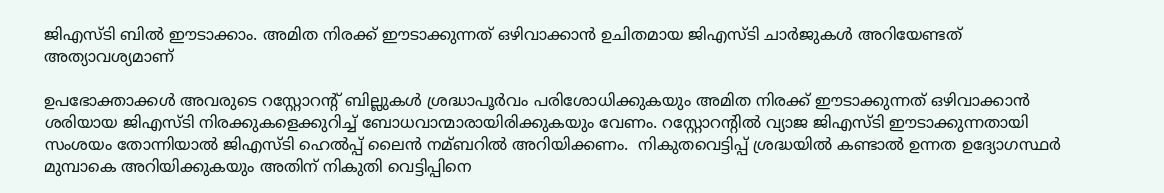ജിഎസ്ടി ബില്‍ ഈടാക്കാം. അമിത നിരക്ക് ഈടാക്കുന്നത് ഒഴിവാക്കാന്‍ ഉചിതമായ ജിഎസ്ടി ചാര്‍ജുകള്‍ അറിയേണ്ടത് അത്യാവശ്യമാണ്

ഉപഭോക്താക്കള്‍ അവരുടെ റസ്റ്റോറന്റ് ബില്ലുകള്‍ ശ്രദ്ധാപൂര്‍വം പരിശോധിക്കുകയും അമിത നിരക്ക് ഈടാക്കുന്നത് ഒഴിവാക്കാന്‍ ശരിയായ ജിഎസ്ടി നിരക്കുകളെക്കുറിച്ച്‌ ബോധവാന്മാരായിരിക്കുകയും വേണം. റസ്റ്റോറന്റില്‍ വ്യാജ ജിഎസ്ടി ഈടാക്കുന്നതായി സംശയം തോന്നിയാല്‍ ജിഎസ്ടി ഹെല്‍പ്പ് ലൈന്‍ നമ്ബറില്‍ അറിയിക്കണം.  നികുതവെട്ടിപ്പ് ശ്രദ്ധയിൽ കണ്ടാൽ ഉന്നത ഉദ്യോഗസ്ഥർ മുമ്പാകെ അറിയിക്കുകയും അതിന് നികുതി വെട്ടിപ്പിനെ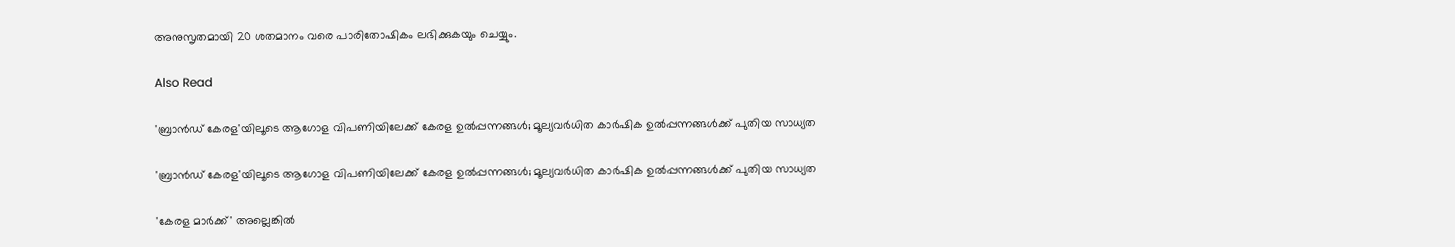അനുസൃതമായി 20 ശതമാനം വരെ പാരിതോഷികം ലഭിക്കുകയും ചെയ്യും.

Also Read

'ബ്രാൻഡ് കേരള'യിലൂടെ ആഗോള വിപണിയിലേക്ക് കേരള ഉൽപ്പന്നങ്ങൾ; മൂല്യവർധിത കാർഷിക ഉൽപ്പന്നങ്ങൾക്ക് പുതിയ സാധ്യത

'ബ്രാൻഡ് കേരള'യിലൂടെ ആഗോള വിപണിയിലേക്ക് കേരള ഉൽപ്പന്നങ്ങൾ; മൂല്യവർധിത കാർഷിക ഉൽപ്പന്നങ്ങൾക്ക് പുതിയ സാധ്യത

'കേരള മാർക്ക്' അല്ലെങ്കിൽ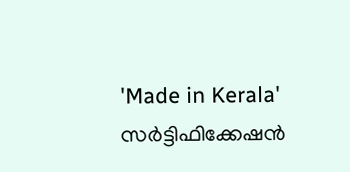'Made in Kerala' സർട്ടിഫിക്കേഷൻ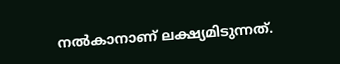നൽകാനാണ് ലക്ഷ്യമിടുന്നത്.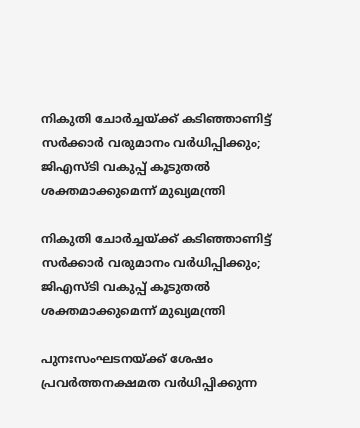നികുതി ചോർച്ചയ്ക്ക് കടിഞ്ഞാണിട്ട് സർക്കാർ വരുമാനം വർധിപ്പിക്കും; ജിഎസ്‌ടി വകുപ്പ് കൂടുതൽ ശക്തമാക്കുമെന്ന് മുഖ്യമന്ത്രി

നികുതി ചോർച്ചയ്ക്ക് കടിഞ്ഞാണിട്ട് സർക്കാർ വരുമാനം വർധിപ്പിക്കും; ജിഎസ്‌ടി വകുപ്പ് കൂടുതൽ ശക്തമാക്കുമെന്ന് മുഖ്യമന്ത്രി

പുനഃസംഘടനയ്ക്ക് ശേഷം പ്രവർത്തനക്ഷമത വർധിപ്പിക്കുന്ന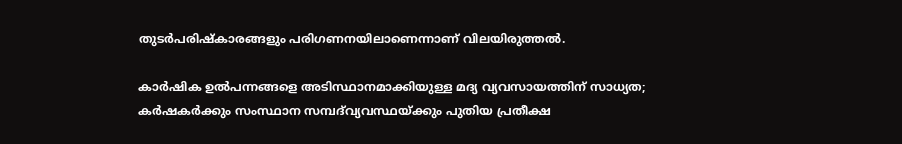തുടർപരിഷ്കാരങ്ങളും പരിഗണനയിലാണെന്നാണ് വിലയിരുത്തൽ.

കാർഷിക ഉൽപന്നങ്ങളെ അടിസ്ഥാനമാക്കിയുള്ള മദ്യ വ്യവസായത്തിന് സാധ്യത; കർഷകർക്കും സംസ്ഥാന സമ്പദ്‌വ്യവസ്ഥയ്ക്കും പുതിയ പ്രതീക്ഷ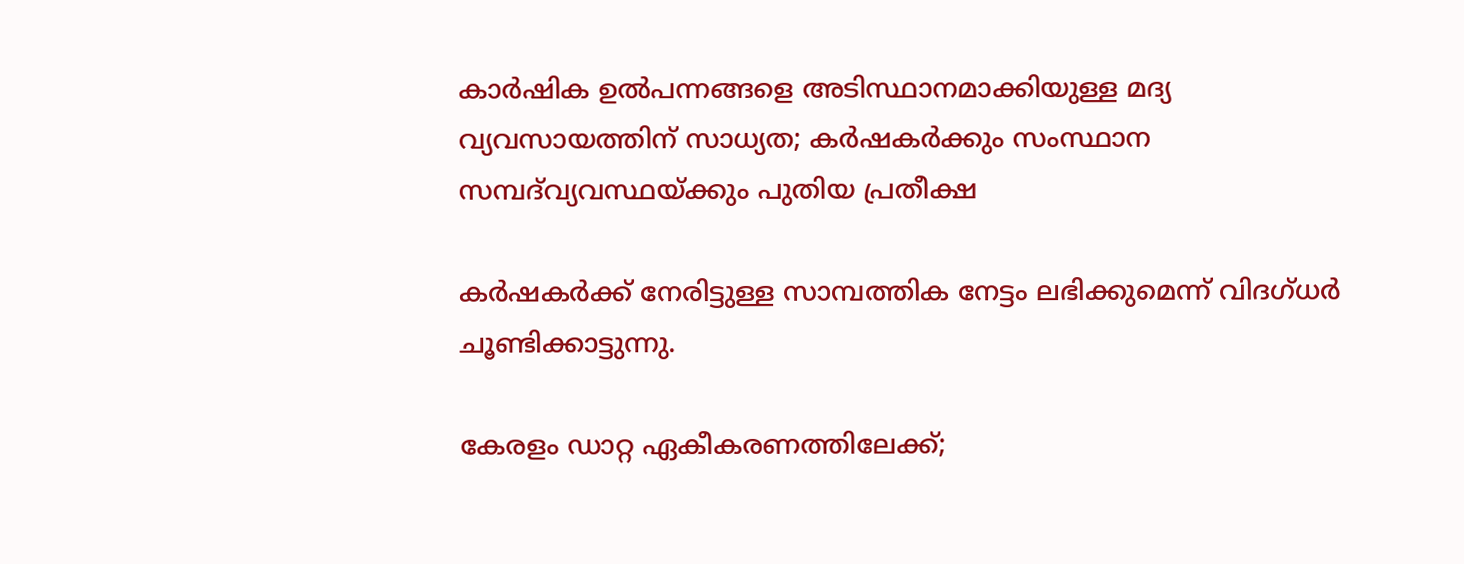കാർഷിക ഉൽപന്നങ്ങളെ അടിസ്ഥാനമാക്കിയുള്ള മദ്യ വ്യവസായത്തിന് സാധ്യത; കർഷകർക്കും സംസ്ഥാന സമ്പദ്‌വ്യവസ്ഥയ്ക്കും പുതിയ പ്രതീക്ഷ

കർഷകർക്ക് നേരിട്ടുള്ള സാമ്പത്തിക നേട്ടം ലഭിക്കുമെന്ന് വിദഗ്ധർ ചൂണ്ടിക്കാട്ടുന്നു.

കേരളം ഡാറ്റ ഏകീകരണത്തിലേക്ക്;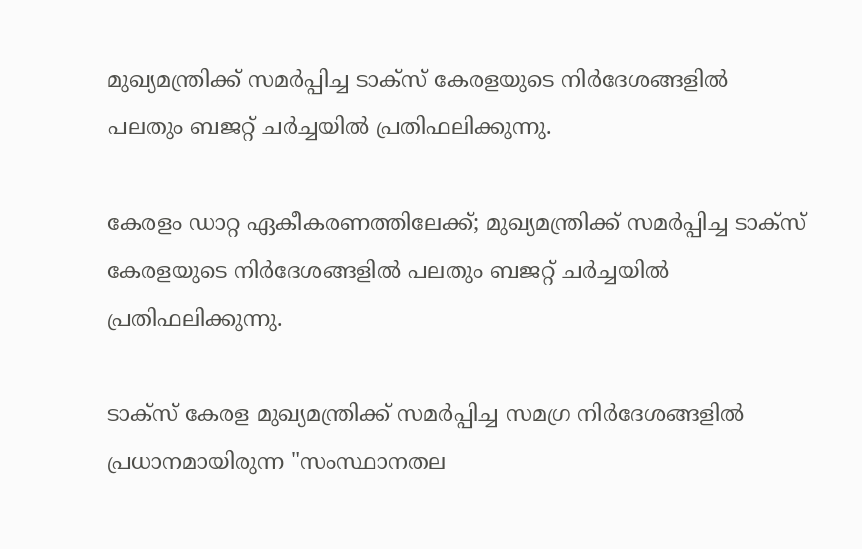മുഖ്യമന്ത്രിക്ക് സമർപ്പിച്ച ടാക്സ് കേരളയുടെ നിർദേശങ്ങളിൽ പലതും ബജറ്റ് ചർച്ചയിൽ പ്രതിഫലിക്കുന്നു.

കേരളം ഡാറ്റ ഏകീകരണത്തിലേക്ക്; മുഖ്യമന്ത്രിക്ക് സമർപ്പിച്ച ടാക്സ് കേരളയുടെ നിർദേശങ്ങളിൽ പലതും ബജറ്റ് ചർച്ചയിൽ പ്രതിഫലിക്കുന്നു.

ടാക്സ് കേരള മുഖ്യമന്ത്രിക്ക് സമർപ്പിച്ച സമഗ്ര നിർദേശങ്ങളിൽ പ്രധാനമായിരുന്ന "സംസ്ഥാനതല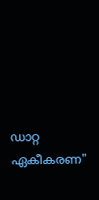ഡാറ്റ ഏകീകരണ"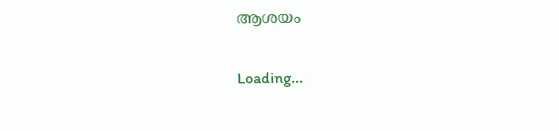ആശയം

Loading...